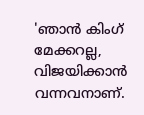'ഞാൻ കിംഗ് മേക്കറല്ല, വിജയിക്കാൻ വന്നവനാണ്.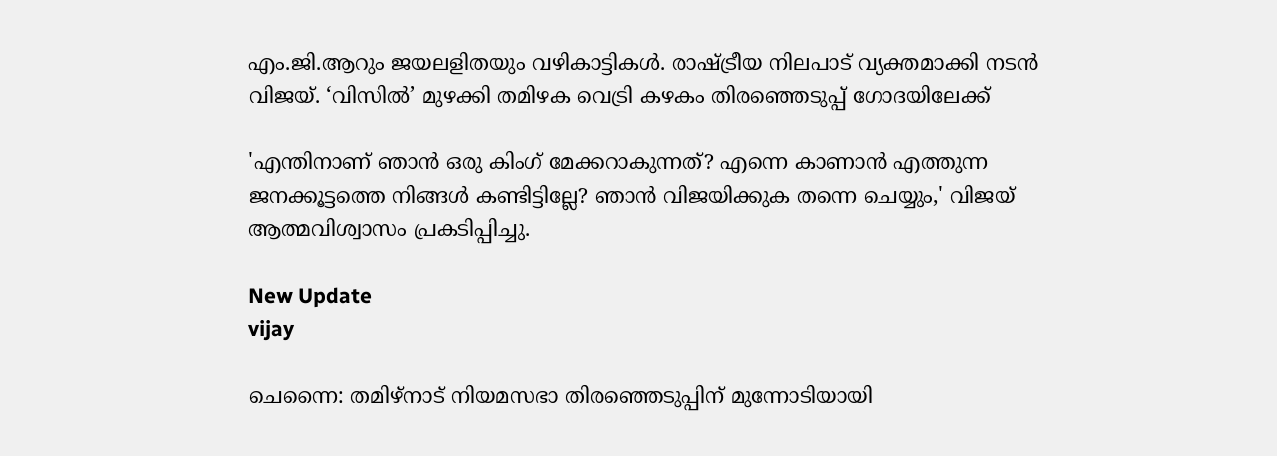എം.ജി.ആറും ജയലളിതയും വഴികാട്ടികൾ. രാഷ്ട്രീയ നിലപാട് വ്യക്തമാക്കി നടൻ വിജയ്. ‘വിസിൽ’ മുഴക്കി തമിഴക വെട്രി കഴകം തിരഞ്ഞെടുപ്പ് ഗോദയിലേക്ക്

'എന്തിനാണ് ഞാന്‍ ഒരു കിംഗ് മേക്കറാകുന്നത്? എന്നെ കാണാന്‍ എത്തുന്ന ജനക്കൂട്ടത്തെ നിങ്ങള്‍ കണ്ടിട്ടില്ലേ? ഞാന്‍ വിജയിക്കുക തന്നെ ചെയ്യും,' വിജയ് ആത്മവിശ്വാസം പ്രകടിപ്പിച്ചു.

New Update
vijay

ചെന്നൈ: തമിഴ്‌നാട് നിയമസഭാ തിരഞ്ഞെടുപ്പിന് മുന്നോടിയായി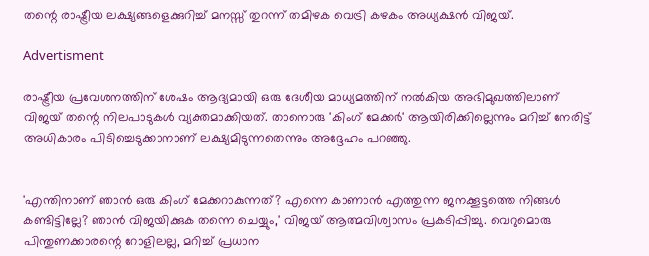തന്റെ രാഷ്ട്രീയ ലക്ഷ്യങ്ങളെക്കുറിച്ച് മനസ്സ് തുറന്ന് തമിഴക വെട്രി കഴകം അധ്യക്ഷന്‍ വിജയ്.

Advertisment

രാഷ്ട്രീയ പ്രവേശനത്തിന് ശേഷം ആദ്യമായി ഒരു ദേശീയ മാധ്യമത്തിന് നല്‍കിയ അഭിമുഖത്തിലാണ് വിജയ് തന്റെ നിലപാടുകള്‍ വ്യക്തമാക്കിയത്. താനൊരു 'കിംഗ് മേക്കര്‍' ആയിരിക്കില്ലെന്നും മറിച്ച് നേരിട്ട് അധികാരം പിടിച്ചെടുക്കാനാണ് ലക്ഷ്യമിടുന്നതെന്നും അദ്ദേഹം പറഞ്ഞു.


'എന്തിനാണ് ഞാന്‍ ഒരു കിംഗ് മേക്കറാകുന്നത്? എന്നെ കാണാന്‍ എത്തുന്ന ജനക്കൂട്ടത്തെ നിങ്ങള്‍ കണ്ടിട്ടില്ലേ? ഞാന്‍ വിജയിക്കുക തന്നെ ചെയ്യും,' വിജയ് ആത്മവിശ്വാസം പ്രകടിപ്പിച്ചു. വെറുമൊരു പിന്തുണക്കാരന്റെ റോളിലല്ല, മറിച്ച് പ്രധാന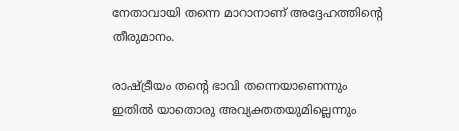നേതാവായി തന്നെ മാറാനാണ് അദ്ദേഹത്തിന്റെ തീരുമാനം.

രാഷ്ട്രീയം തന്റെ ഭാവി തന്നെയാണെന്നും ഇതില്‍ യാതൊരു അവ്യക്തതയുമില്ലെന്നും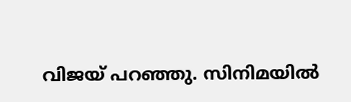വിജയ് പറഞ്ഞു. സിനിമയില്‍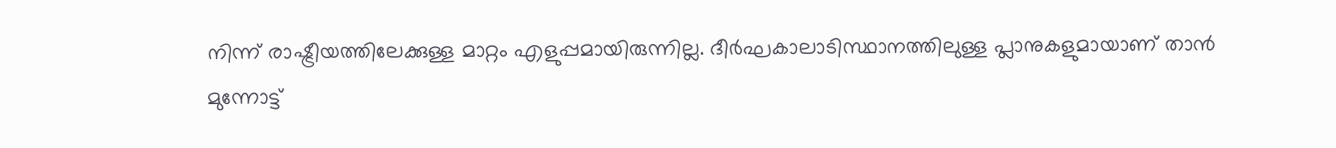നിന്ന് രാഷ്ട്രീയത്തിലേക്കുള്ള മാറ്റം എളുപ്പമായിരുന്നില്ല. ദീര്‍ഘകാലാടിസ്ഥാനത്തിലുള്ള പ്ലാനുകളുമായാണ് താന്‍ മുന്നോട്ട്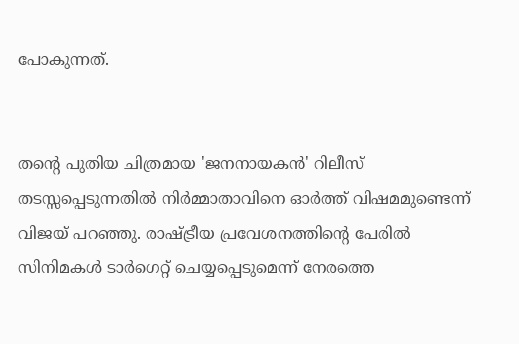പോകുന്നത്.


തന്റെ പുതിയ ചിത്രമായ 'ജനനായകന്‍' റിലീസ് തടസ്സപ്പെടുന്നതില്‍ നിര്‍മ്മാതാവിനെ ഓര്‍ത്ത് വിഷമമുണ്ടെന്ന് വിജയ് പറഞ്ഞു. രാഷ്ട്രീയ പ്രവേശനത്തിന്റെ പേരില്‍ സിനിമകള്‍ ടാര്‍ഗെറ്റ് ചെയ്യപ്പെടുമെന്ന് നേരത്തെ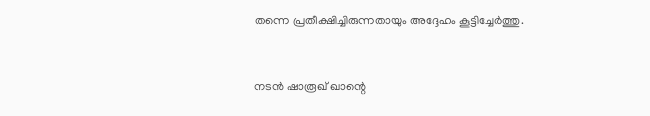തന്നെ പ്രതീക്ഷിച്ചിരുന്നതായും അദ്ദേഹം കൂട്ടിച്ചേര്‍ത്തു.


നടന്‍ ഷാരൂഖ് ഖാന്റെ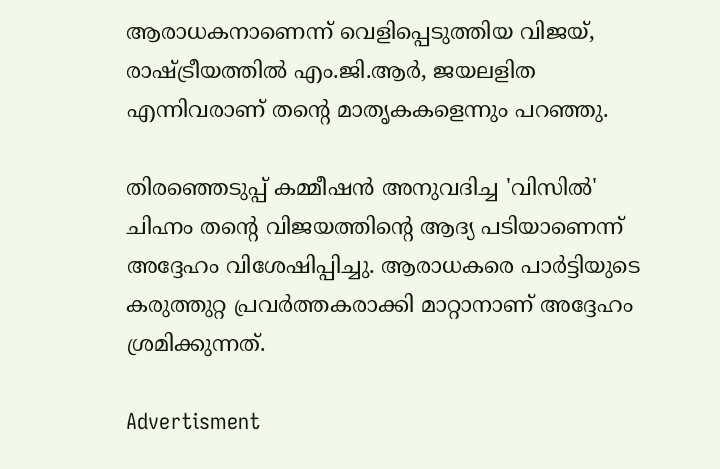ആരാധകനാണെന്ന് വെളിപ്പെടുത്തിയ വിജയ്, രാഷ്ട്രീയത്തില്‍ എം.ജി.ആര്‍, ജയലളിത എന്നിവരാണ് തന്റെ മാതൃകകളെന്നും പറഞ്ഞു.

തിരഞ്ഞെടുപ്പ് കമ്മീഷന്‍ അനുവദിച്ച 'വിസില്‍' ചിഹ്നം തന്റെ വിജയത്തിന്റെ ആദ്യ പടിയാണെന്ന് അദ്ദേഹം വിശേഷിപ്പിച്ചു. ആരാധകരെ പാര്‍ട്ടിയുടെ കരുത്തുറ്റ പ്രവര്‍ത്തകരാക്കി മാറ്റാനാണ് അദ്ദേഹം ശ്രമിക്കുന്നത്.

Advertisment